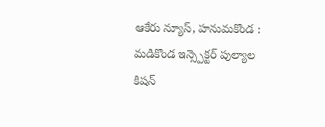ఆకేరు న్యూస్, హనుమకొండ : మడికొండ ఇన్స్పెక్టర్ పుల్యాల కిషన్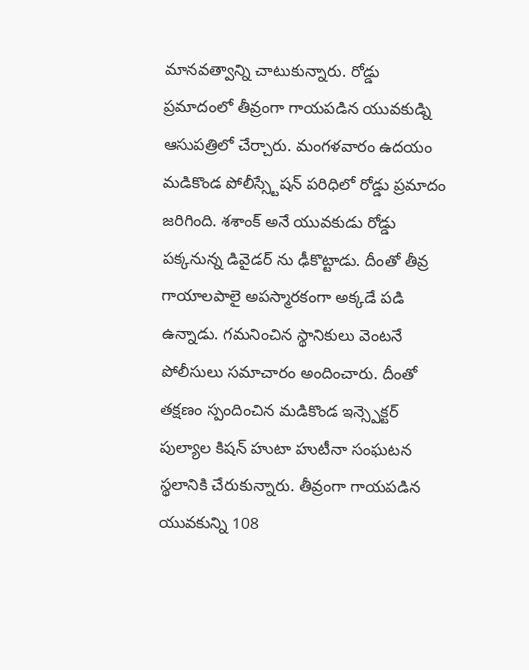మానవత్వాన్ని చాటుకున్నారు. రోడ్డు ప్రమాదంలో తీవ్రంగా గాయపడిన యువకుడ్ని ఆసుపత్రిలో చేర్చారు. మంగళవారం ఉదయం మడికొండ పోలీస్స్టేషన్ పరిధిలో రోడ్డు ప్రమాదం జరిగింది. శశాంక్ అనే యువకుడు రోడ్డు పక్కనున్న డివైడర్ ను ఢీకొట్టాడు. దీంతో తీవ్ర గాయాలపాలై అపస్మారకంగా అక్కడే పడి ఉన్నాడు. గమనించిన స్థానికులు వెంటనే పోలీసులు సమాచారం అందించారు. దీంతో తక్షణం స్పందించిన మడికొండ ఇన్స్పెక్టర్ పుల్యాల కిషన్ హుటా హుటీనా సంఘటన స్థలానికి చేరుకున్నారు. తీవ్రంగా గాయపడిన యువకున్ని 108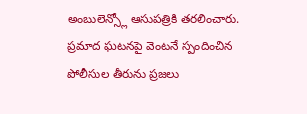అంబులెన్స్లో ఆసుపత్రికి తరలించారు. ప్రమాద ఘటనపై వెంటనే స్పందించిన పోలీసుల తీరును ప్రజలు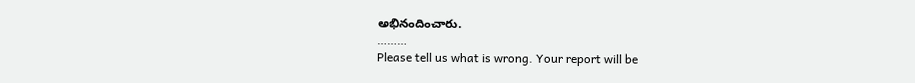అభినందించారు.
………
Please tell us what is wrong. Your report will be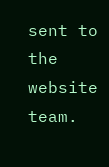sent to the website team.